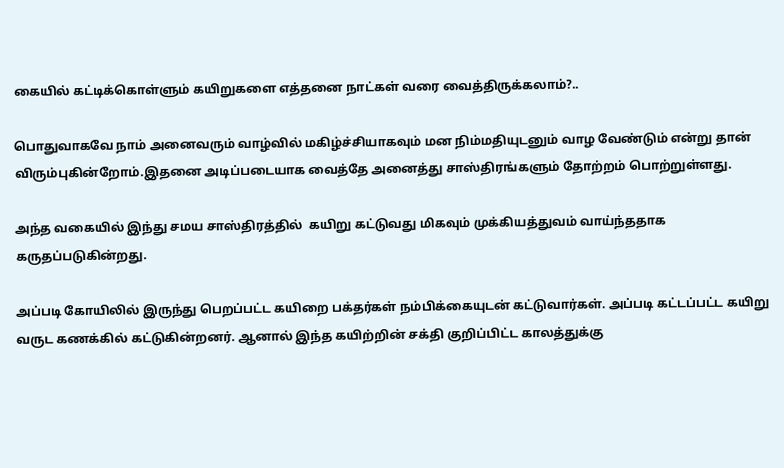கையில் கட்டிக்கொள்ளும் கயிறுகளை எத்தனை நாட்கள் வரை வைத்திருக்கலாம்?..

பொதுவாகவே நாம் அனைவரும் வாழ்வில் மகிழ்ச்சியாகவும் மன நிம்மதியுடனும் வாழ வேண்டும் என்று தான் விரும்புகின்றோம்.இதனை அடிப்படையாக வைத்தே அனைத்து சாஸ்திரங்களும் தோற்றம் பொற்றுள்ளது.

அந்த வகையில் இந்து சமய சாஸ்திரத்தில்  கயிறு கட்டுவது மிகவும் முக்கியத்துவம் வாய்ந்ததாக கருதப்படுகின்றது.

அப்படி கோயிலில் இருந்து பெறப்பட்ட கயிறை பக்தர்கள் நம்பிக்கையுடன் கட்டுவார்கள். அப்படி கட்டப்பட்ட கயிறு வருட கணக்கில் கட்டுகின்றனர். ஆனால் இந்த கயிற்றின் சக்தி குறிப்பிட்ட காலத்துக்கு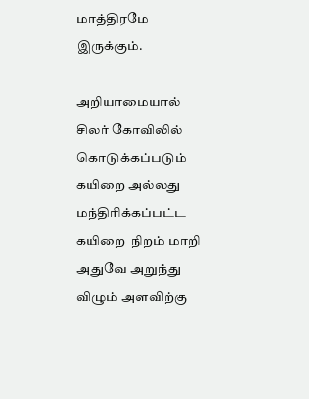மாத்திரமே இருக்கும்.

அறியாமையால் சிலர் கோவிலில் கொடுக்கப்படும் கயிறை அல்லது மந்திரிக்கப்பட்ட கயிறை  நிறம் மாறி அதுவே அறுந்து விழும் அளவிற்கு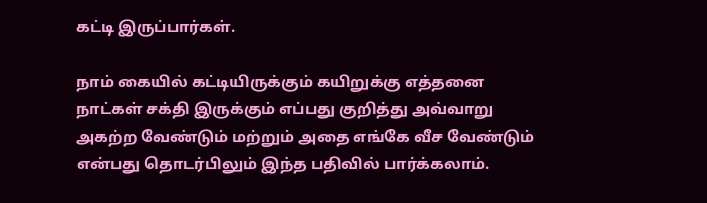கட்டி இருப்பார்கள்.

நாம் கையில் கட்டியிருக்கும் கயிறுக்கு எத்தனை நாட்கள் சக்தி இருக்கும் எப்பது குறித்து அவ்வாறு அகற்ற வேண்டும் மற்றும் அதை எங்கே வீச வேண்டும் என்பது தொடர்பிலும் இந்த பதிவில் பார்க்கலாம்.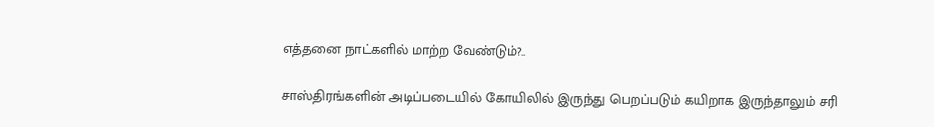எத்தனை நாட்களில் மாற்ற வேண்டும்?..

சாஸ்திரங்களின் அடிப்படையில் கோயிலில் இருந்து பெறப்படும் கயிறாக இருந்தாலும் சரி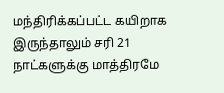மந்திரிக்கப்பட்ட கயிறாக இருந்தாலும் சரி 21 நாட்களுக்கு மாத்திரமே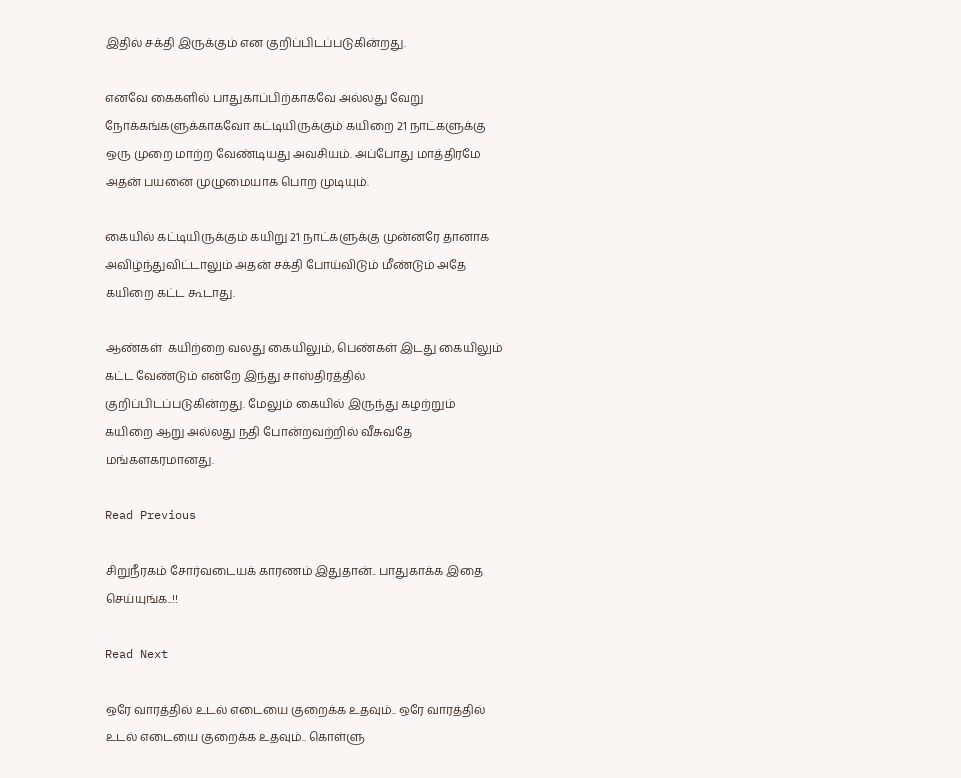இதில் சக்தி இருக்கும் என குறிப்பிடப்படுகின்றது.

எனவே கைகளில் பாதுகாப்பிற்காகவே அல்லது வேறு நோக்கங்களுக்காகவோ கட்டியிருக்கும் கயிறை 21 நாட்களுக்கு ஒரு முறை மாற்ற வேண்டியது அவசியம். அப்போது மாத்திரமே அதன் பயனை முழுமையாக பொற முடியும்.

கையில் கட்டியிருக்கும் கயிறு 21 நாட்களுக்கு முன்னரே தானாக அவிழ்ந்துவிட்டாலும் அதன் சக்தி போய்விடும் மீண்டும் அதே கயிறை கட்ட கூடாது.

ஆண்கள்  கயிற்றை வலது கையிலும், பெண்கள் இடது கையிலும் கட்ட வேண்டும் என்றே இந்து சாஸ்திரத்தில் குறிப்பிடப்படுகின்றது. மேலும் கையில் இருந்து கழற்றும் கயிறை ஆறு அல்லது நதி போன்றவற்றில் வீசுவதே மங்களகரமானது.

Read Previous

சிறுநீரகம் சோர்வடையக் காரணம் இதுதான்.. பாதுகாக்க இதை செய்யுங்க..!!

Read Next

ஒரே வாரத்தில் உடல் எடையை குறைக்க உதவும்.. ஒரே வாரத்தில் உடல் எடையை குறைக்க உதவும்.. கொள்ளு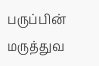பருப்பின் மருத்துவ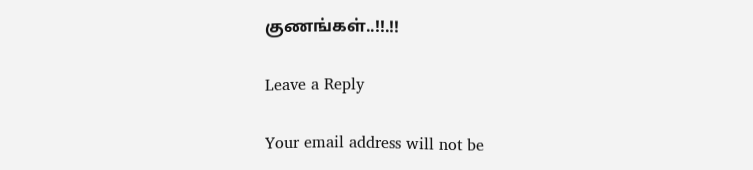குணங்கள்..!!.!!

Leave a Reply

Your email address will not be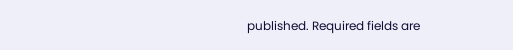published. Required fields are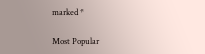marked *

Most Popular